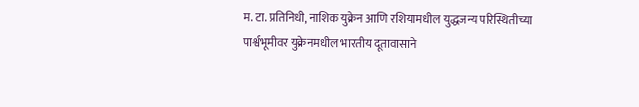म. टा. प्रतिनिधी, नाशिक युक्रेन आणि रशियामधील युद्धजन्य परिस्थितीच्या पार्श्वभूमीवर युक्रेनमधील भारतीय दूतावासाने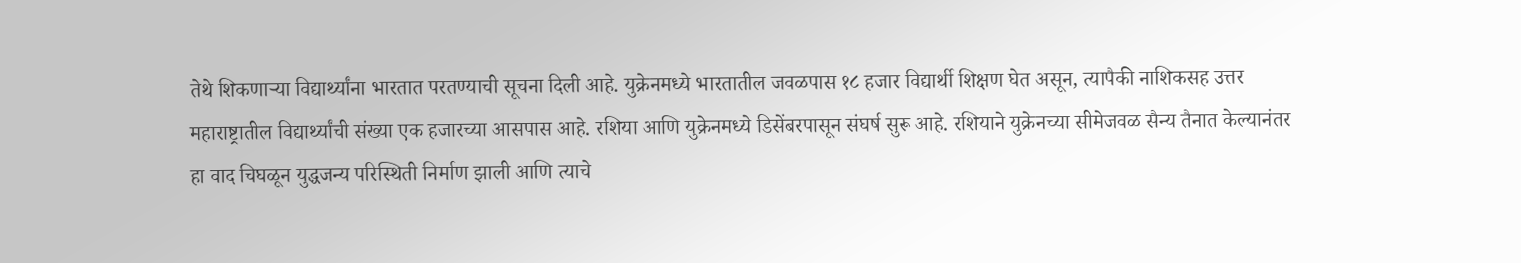तेथे शिकणाऱ्या विद्यार्थ्यांना भारतात परतण्याची सूचना दिली आहे. युक्रेनमध्ये भारतातील जवळपास १८ हजार विद्यार्थी शिक्षण घेत असून, त्यापैकी नाशिकसह उत्तर महाराष्ट्रातील विद्यार्थ्यांची संख्या एक हजारच्या आसपास आहे. रशिया आणि युक्रेनमध्ये डिसेंबरपासून संघर्ष सुरू आहे. रशियाने युक्रेनच्या सीमेजवळ सैन्य तैनात केल्यानंतर हा वाद चिघळून युद्धजन्य परिस्थिती निर्माण झाली आणि त्याचे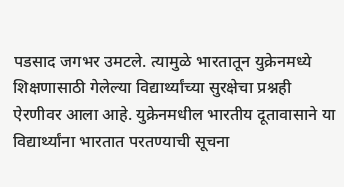पडसाद जगभर उमटले. त्यामुळे भारतातून युक्रेनमध्ये शिक्षणासाठी गेलेल्या विद्यार्थ्यांच्या सुरक्षेचा प्रश्नही ऐरणीवर आला आहे. युक्रेनमधील भारतीय दूतावासाने या विद्यार्थ्यांना भारतात परतण्याची सूचना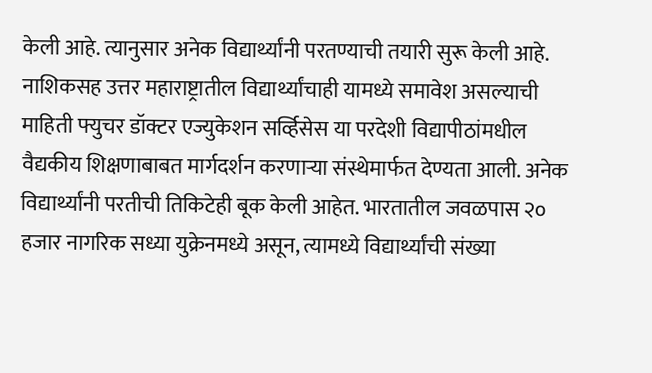केली आहे. त्यानुसार अनेक विद्यार्थ्यांनी परतण्याची तयारी सुरू केली आहे. नाशिकसह उत्तर महाराष्ट्रातील विद्यार्थ्यांचाही यामध्ये समावेश असल्याची माहिती फ्युचर डॉक्टर एज्युकेशन सर्व्हिसेस या परदेशी विद्यापीठांमधील वैद्यकीय शिक्षणाबाबत मार्गदर्शन करणाऱ्या संस्थेमार्फत देण्यता आली. अनेक विद्यार्थ्यांनी परतीची तिकिटेही बूक केली आहेत. भारतातील जवळपास २० हजार नागरिक सध्या युक्रेनमध्ये असून, त्यामध्ये विद्यार्थ्यांची संख्या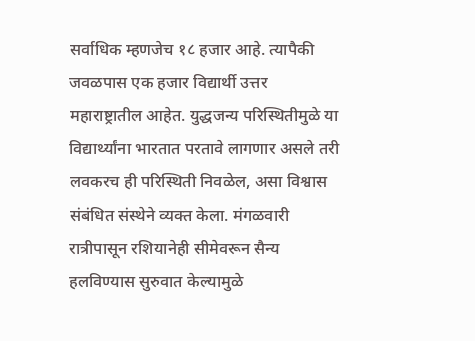सर्वाधिक म्हणजेच १८ हजार आहे. त्यापैकी जवळपास एक हजार विद्यार्थी उत्तर महाराष्ट्रातील आहेत. युद्धजन्य परिस्थितीमुळे या विद्यार्थ्यांना भारतात परतावे लागणार असले तरी लवकरच ही परिस्थिती निवळेल, असा विश्वास संबंधित संस्थेने व्यक्त केला. मंगळवारी रात्रीपासून रशियानेही सीमेवरून सैन्य हलविण्यास सुरुवात केल्यामुळे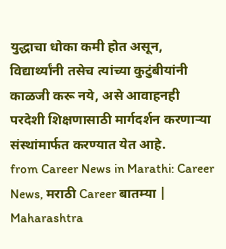युद्धाचा धोका कमी होत असून, विद्यार्थ्यांनी तसेच त्यांच्या कुटुंबीयांनी काळजी करू नये, असे आवाहनही परदेशी शिक्षणासाठी मार्गदर्शन करणाऱ्या संस्थांमार्फत करण्यात येत आहे.
from Career News in Marathi: Career News, मराठी Career बातम्या | Maharashtra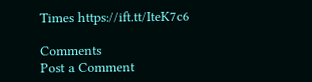Times https://ift.tt/IteK7c6

Comments
Post a Comment